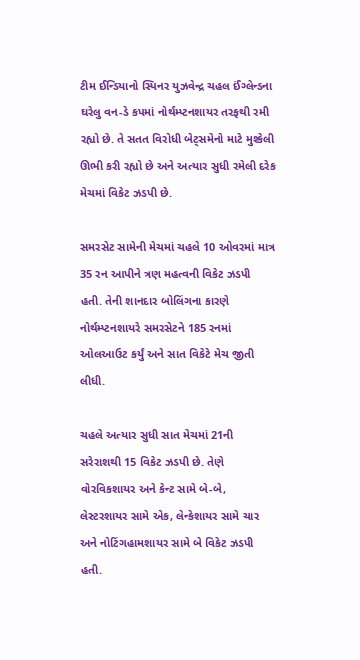ટીમ ઈન્ડિયાનો સ્પિનર યુઝવેન્દ્ર ચહલ ઈંગ્લેન્ડના ઘરેલુ વન-ડે કપમાં નોર્થમ્પ્ટનશાયર તરફથી રમી રહ્યો છે. તે સતત વિરોધી બેટ્સમેનો માટે મુશ્કેલી ઊભી કરી રહ્યો છે અને અત્યાર સુધી રમેલી દરેક મેચમાં વિકેટ ઝડપી છે.

સમરસેટ સામેની મેચમાં ચહલે 10 ઓવરમાં માત્ર 35 રન આપીને ત્રણ મહત્વની વિકેટ ઝડપી હતી. તેની શાનદાર બોલિંગના કારણે નોર્થમ્પ્ટનશાયરે સમરસેટને 185 રનમાં ઓલઆઉટ કર્યું અને સાત વિકેટે મેચ જીતી લીધી.

ચહલે અત્યાર સુધી સાત મેચમાં 21ની સરેરાશથી 15 વિકેટ ઝડપી છે. તેણે વોરવિકશાયર અને કેન્ટ સામે બે-બે, લેસ્ટરશાયર સામે એક, લેન્કેશાયર સામે ચાર અને નોટિંગહામશાયર સામે બે વિકેટ ઝડપી હતી.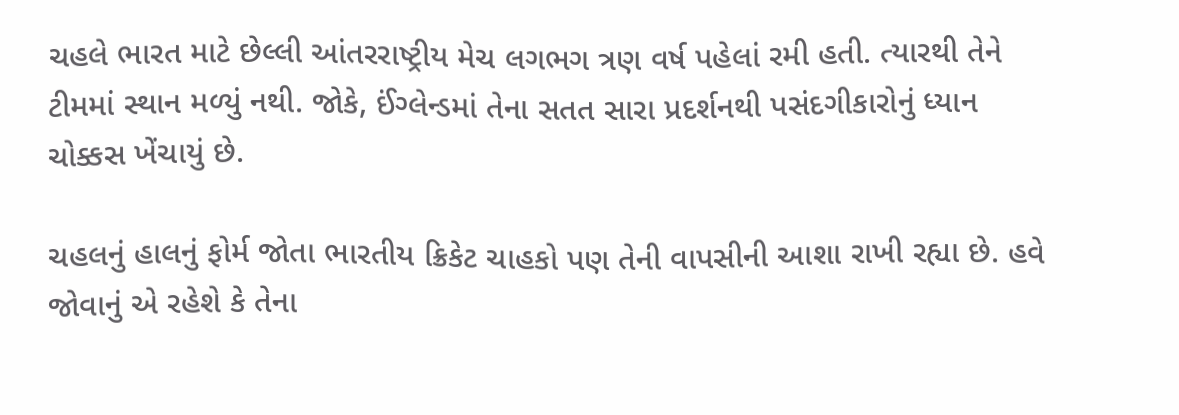ચહલે ભારત માટે છેલ્લી આંતરરાષ્ટ્રીય મેચ લગભગ ત્રણ વર્ષ પહેલાં રમી હતી. ત્યારથી તેને ટીમમાં સ્થાન મળ્યું નથી. જોકે, ઈંગ્લેન્ડમાં તેના સતત સારા પ્રદર્શનથી પસંદગીકારોનું ધ્યાન ચોક્કસ ખેંચાયું છે.

ચહલનું હાલનું ફોર્મ જોતા ભારતીય ક્રિકેટ ચાહકો પણ તેની વાપસીની આશા રાખી રહ્યા છે. હવે જોવાનું એ રહેશે કે તેના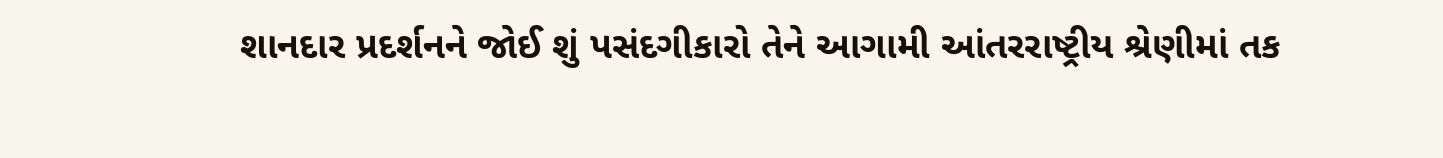શાનદાર પ્રદર્શનને જોઈ શું પસંદગીકારો તેને આગામી આંતરરાષ્ટ્રીય શ્રેણીમાં તક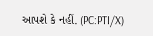આપશે કે નહીં. (PC:PTI/X)